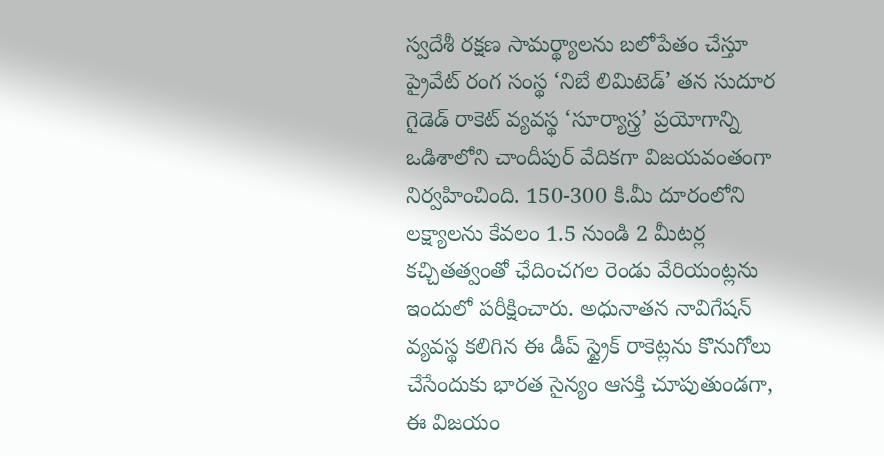స్వదేశీ రక్షణ సామర్థ్యాలను బలోపేతం చేస్తూ ప్రైవేట్ రంగ సంస్థ ‘నిబే లిమిటెడ్’ తన సుదూర గైడెడ్ రాకెట్ వ్యవస్థ ‘సూర్యాస్త్ర’ ప్రయోగాన్ని ఒడిశాలోని చాందీపుర్ వేదికగా విజయవంతంగా నిర్వహించింది. 150-300 కి.మీ దూరంలోని లక్ష్యాలను కేవలం 1.5 నుండి 2 మీటర్ల కచ్చితత్వంతో ఛేదించగల రెండు వేరియంట్లను ఇందులో పరీక్షించారు. అధునాతన నావిగేషన్ వ్యవస్థ కలిగిన ఈ డీప్ స్ట్రైక్ రాకెట్లను కొనుగోలు చేసేందుకు భారత సైన్యం ఆసక్తి చూపుతుండగా, ఈ విజయం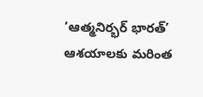‘ఆత్మనిర్భర్ భారత్’ ఆశయాలకు మరింత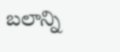బలాన్ని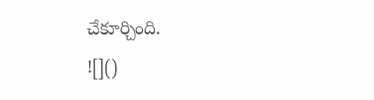చేకూర్చింది.
![]()